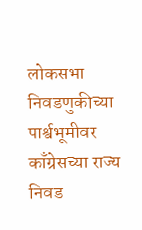लोकसभा निवडणुकीच्या पार्श्वभूमीवर काँग्रेसच्या राज्य निवड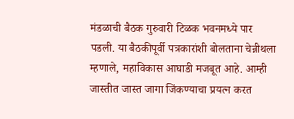मंडळाची बैठक गुरुवारी टिळक भवनमध्ये पार पडली. या बैठकीपूर्वी पत्रकारांशी बोलताना चेन्नीथला म्हणाले, महाविकास आघाडी मजबूत आहे. आम्ही जास्तीत जास्त जागा जिंकण्याचा प्रयत्न करत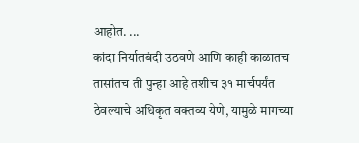आहोत. ...
कांदा निर्यातबंदी उठवणे आणि काही काळातच तासांतच ती पुन्हा आहे तशीच ३१ मार्चपर्यंत ठेवल्याचे अधिकृत वक्तव्य येणे, यामुळे मागच्या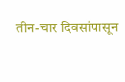तीन-चार दिवसांपासून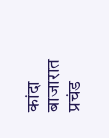कांदा बाजारात प्रचंड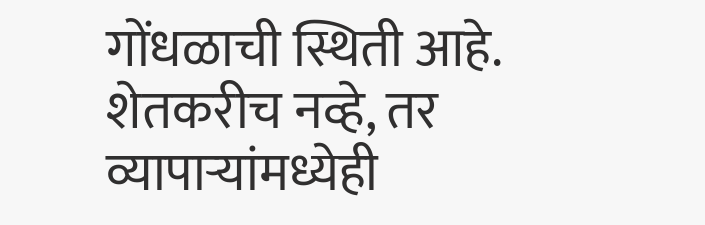गोंधळाची स्थिती आहे. शेतकरीच नव्हे, तर व्यापाऱ्यांमध्येही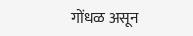गोंधळ असून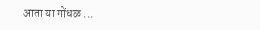आता या गोंधळ ...